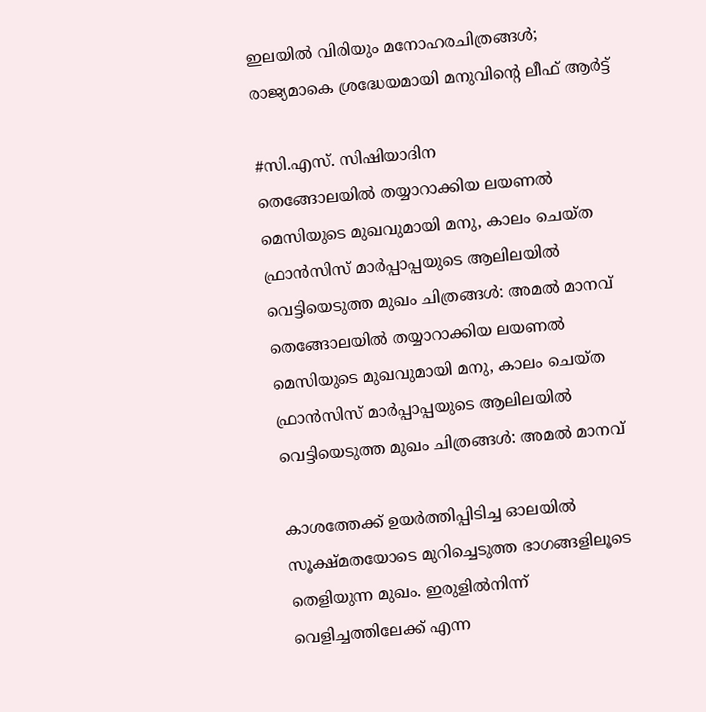ഇലയിൽ വിരിയും മനോഹരചിത്രങ്ങൾ; രാജ്യമാകെ ശ്രദ്ധേയമായി മനുവിന്റെ ലീഫ് ആർട്ട്

#സി.എസ്. സിഷിയാദിന
തെങ്ങോലയില്‍ തയ്യാറാക്കിയ ലയണല്‍ മെസിയുടെ മുഖവുമായി മനു, കാലം ചെയ്ത ഫ്രാൻസിസ് മാര്‍പ്പാപ്പയുടെ ആലിലയില്‍ വെട്ടിയെടുത്ത മുഖം ചിത്രങ്ങൾ: അമല്‍ മാനവ്
തെങ്ങോലയില്‍ തയ്യാറാക്കിയ ലയണല്‍ മെസിയുടെ മുഖവുമായി മനു, കാലം ചെയ്ത ഫ്രാൻസിസ് മാര്‍പ്പാപ്പയുടെ ആലിലയില്‍ വെട്ടിയെടുത്ത മുഖം ചിത്രങ്ങൾ: അമല്‍ മാനവ്

കാശത്തേക്ക് ഉയര്‍ത്തിപ്പിടിച്ച ഓലയില്‍ സൂക്ഷ്മതയോടെ മുറിച്ചെടുത്ത ഭാഗങ്ങളിലൂടെ തെളിയുന്ന മുഖം. ഇരുളില്‍നിന്ന് വെളിച്ചത്തിലേക്ക് എന്ന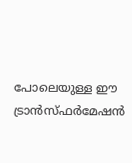പോലെയുള്ള ഈ ട്രാന്‍സ്ഫര്‍മേഷന്‍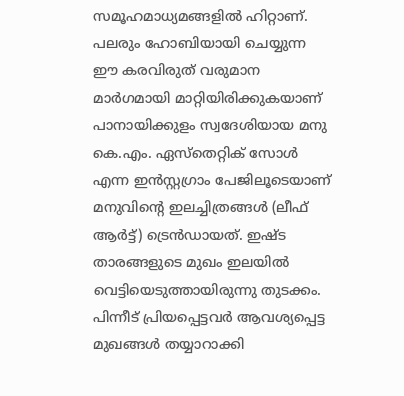സമൂഹമാധ്യമങ്ങളില്‍ ഹിറ്റാണ്. പലരും ഹോബിയായി ചെയ്യുന്ന ഈ കരവിരുത് വരുമാന മാര്‍ഗമായി മാറ്റിയിരിക്കുകയാണ് പാനായിക്കുളം സ്വദേശിയായ മനു കെ.എം. ഏസ്‌തെറ്റിക് സോള്‍ എന്ന ഇന്‍സ്റ്റഗ്രാം പേജിലൂടെയാണ് മനുവിന്റെ ഇലച്ചിത്രങ്ങള്‍ (ലീഫ് ആര്‍ട്ട്) ട്രെന്‍ഡായത്. ഇഷ്ട താരങ്ങളുടെ മുഖം ഇലയില്‍ വെട്ടിയെടുത്തായിരുന്നു തുടക്കം. പിന്നീട് പ്രിയപ്പെട്ടവര്‍ ആവശ്യപ്പെട്ട മുഖങ്ങള്‍ തയ്യാറാക്കി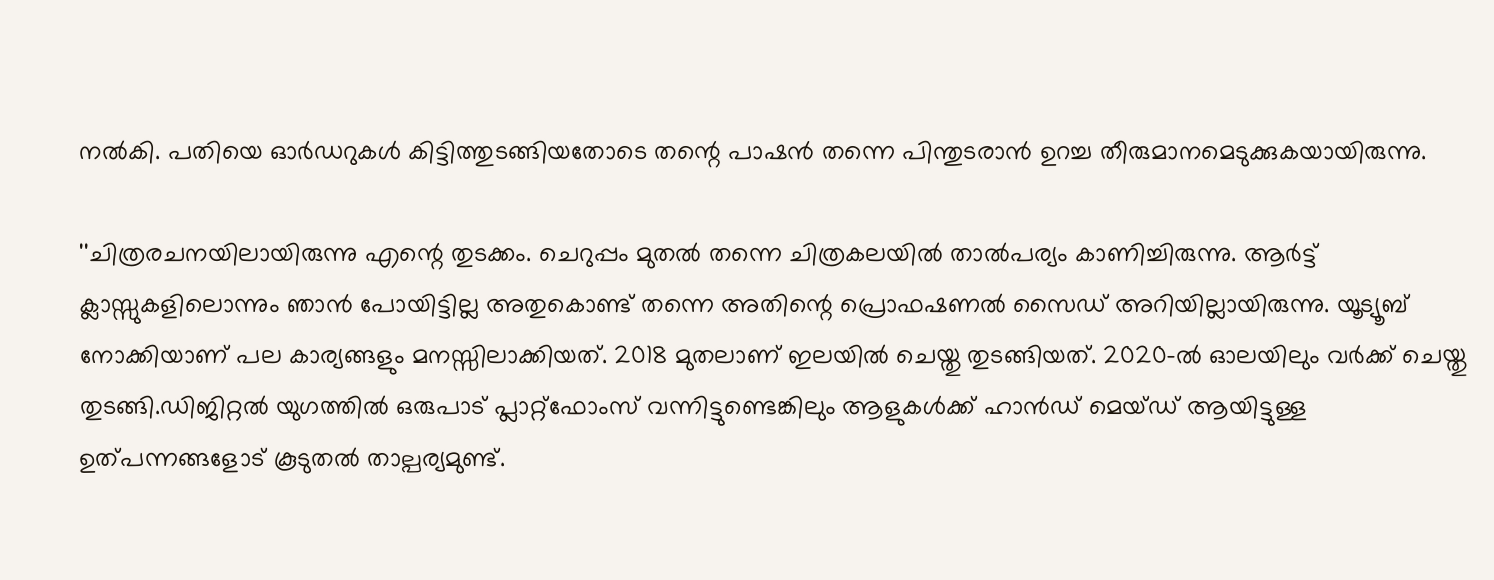നല്‍കി. പതിയെ ഓര്‍ഡറുകള്‍ കിട്ടിത്തുടങ്ങിയതോടെ തന്റെ പാഷന്‍ തന്നെ പിന്തുടരാന്‍ ഉറച്ച തീരുമാനമെടുക്കുകയായിരുന്നു.

''ചിത്രരചനയിലായിരുന്നു എന്റെ തുടക്കം. ചെറുപ്പം മുതല്‍ തന്നെ ചിത്രകലയില്‍ താല്‍പര്യം കാണിച്ചിരുന്നു. ആര്‍ട്ട് ക്ലാസ്സുകളിലൊന്നും ഞാന്‍ പോയിട്ടില്ല അതുകൊണ്ട് തന്നെ അതിന്റെ പ്രൊഫഷണല്‍ സൈഡ് അറിയില്ലായിരുന്നു. യൂട്യൂബ് നോക്കിയാണ് പല കാര്യങ്ങളും മനസ്സിലാക്കിയത്. 2018 മുതലാണ് ഇലയില്‍ ചെയ്തു തുടങ്ങിയത്. 2020-ല്‍ ഓലയിലും വര്‍ക്ക് ചെയ്തു തുടങ്ങി.ഡിജിറ്റല്‍ യുഗത്തില്‍ ഒരുപാട് പ്ലാറ്റ്‌ഫോംസ് വന്നിട്ടുണ്ടെങ്കിലും ആളുകള്‍ക്ക് ഹാന്‍ഡ് മെയ്ഡ് ആയിട്ടുള്ള ഉത്പന്നങ്ങളോട് കൂടുതല്‍ താല്പര്യമുണ്ട്.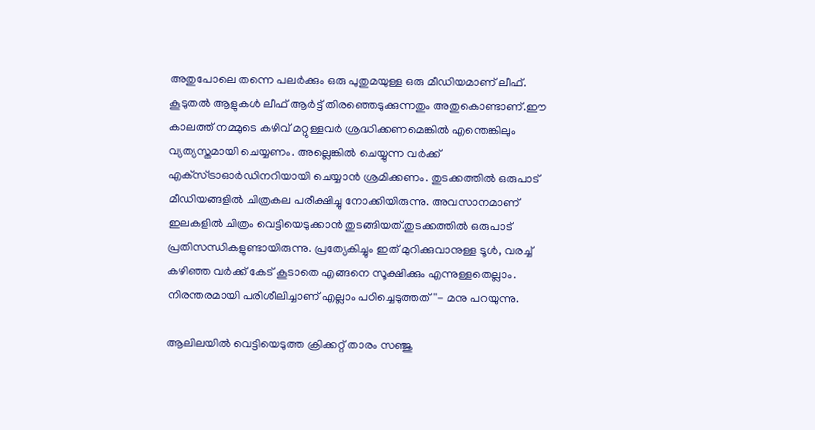അതുപോലെ തന്നെ പലര്‍ക്കും ഒരു പുതുമയുള്ള ഒരു മീഡിയമാണ് ലീഫ്. കൂടുതല്‍ ആളുകള്‍ ലീഫ് ആര്‍ട്ട് തിരഞ്ഞെടുക്കുന്നതും അതുകൊണ്ടാണ്.ഈ കാലത്ത് നമ്മുടെ കഴിവ് മറ്റുള്ളവര്‍ ശ്രദ്ധിക്കണമെങ്കില്‍ എന്തെങ്കിലും വ്യത്യസ്തമായി ചെയ്യണം. അല്ലെങ്കില്‍ ചെയ്യുന്ന വര്‍ക്ക് എക്‌സ്ട്രാഓര്‍ഡിനറിയായി ചെയ്യാന്‍ ശ്രമിക്കണം. തുടക്കത്തില്‍ ഒരുപാട് മീഡിയങ്ങളില്‍ ചിത്രകല പരീക്ഷിച്ചു നോക്കിയിരുന്നു. അവസാനമാണ് ഇലകളില്‍ ചിത്രം വെട്ടിയെടുക്കാന്‍ തുടങ്ങിയത്.തുടക്കത്തില്‍ ഒരുപാട് പ്രതിസന്ധികളുണ്ടായിരുന്നു. പ്രത്യേകിച്ചും ഇത് മുറിക്കുവാനുള്ള ടൂള്‍, വരച്ച് കഴിഞ്ഞ വര്‍ക്ക് കേട് കൂടാതെ എങ്ങനെ സൂക്ഷിക്കും എന്നുള്ളതെല്ലാം. നിരന്തരമായി പരിശീലിച്ചാണ് എല്ലാം പഠിച്ചെടുത്തത്''- മനു പറയുന്നു.

ആലിലയില്‍ വെട്ടിയെടുത്ത ക്രിക്കറ്റ് താരം സഞ്ജു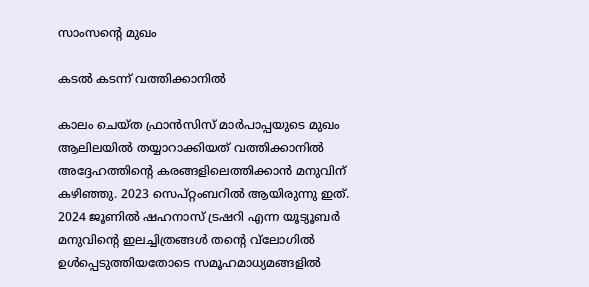സാംസന്റെ മുഖം

കടല്‍ കടന്ന് വത്തിക്കാനില്‍

കാലം ചെയ്ത ഫ്രാന്‍സിസ് മാര്‍പാപ്പയുടെ മുഖം ആലിലയില്‍ തയ്യാറാക്കിയത് വത്തിക്കാനില്‍ അദ്ദേഹത്തിന്റെ കരങ്ങളിലെത്തിക്കാന്‍ മനുവിന് കഴിഞ്ഞു. 2023 സെപ്റ്റംബറില്‍ ആയിരുന്നു ഇത്. 2024 ജൂണില്‍ ഷഹനാസ് ട്രഷറി എന്ന യൂട്യൂബര്‍ മനുവിന്റെ ഇലച്ചിത്രങ്ങള്‍ തന്റെ വ്‌ലോഗില്‍ ഉള്‍പ്പെടുത്തിയതോടെ സമൂഹമാധ്യമങ്ങളില്‍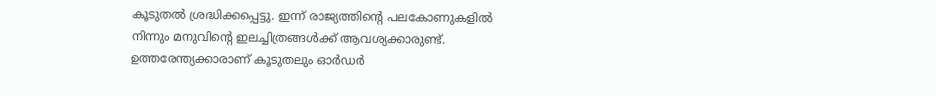കൂടുതല്‍ ശ്രദ്ധിക്കപ്പെട്ടു. ഇന്ന് രാജ്യത്തിന്റെ പലകോണുകളില്‍ നിന്നും മനുവിന്റെ ഇലച്ചിത്രങ്ങള്‍ക്ക് ആവശ്യക്കാരുണ്ട്. ഉത്തരേന്ത്യക്കാരാണ് കൂടുതലും ഓര്‍ഡര്‍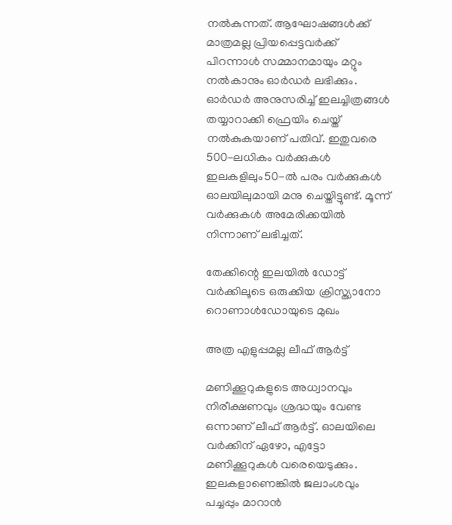നല്‍കുന്നത്. ആഘോഷങ്ങള്‍ക്ക് മാത്രമല്ല പ്രിയപ്പെട്ടവര്‍ക്ക് പിറന്നാള്‍ സമ്മാനമായും മറ്റും നല്‍കാനും ഓര്‍ഡര്‍ ലഭിക്കും. ഓര്‍ഡര്‍ അനുസരിച്ച് ഇലച്ചിത്രങ്ങള്‍ തയ്യാറാക്കി ഫ്രെയിം ചെയ്ത് നല്‍കുകയാണ് പതിവ്. ഇതുവരെ 500-ലധികം വര്‍ക്കുകള്‍ ഇലകളിലും50-ല്‍ പരം വര്‍ക്കുകള്‍ ഓലയിലുമായി മനു ചെയ്തിട്ടുണ്ട്. മൂന്ന് വര്‍ക്കുകള്‍ അമേരിക്കയില്‍ നിന്നാണ് ലഭിച്ചത്.

തേക്കിന്റെ ഇലയില്‍ ഡോട്ട് വര്‍ക്കിലൂടെ ഒരുക്കിയ ക്രിസ്ത്യാനോ റൊണാള്‍ഡോയുടെ മുഖം

അത്ര എളുപ്പമല്ല ലീഫ് ആര്‍ട്ട്

മണിക്കൂറുകളുടെ അധ്വാനവും നിരീക്ഷണവും ശ്രദ്ധയും വേണ്ട ഒന്നാണ് ലീഫ് ആര്‍ട്ട്. ഓലയിലെ വര്‍ക്കിന് ഏഴോ, എട്ടോ മണിക്കൂറുകള്‍ വരെയെടുക്കും. ഇലകളാണെങ്കില്‍ ജലാംശവും പച്ചപ്പും മാറാന്‍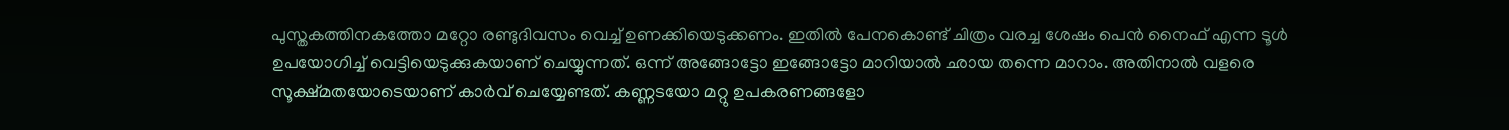പുസ്തകത്തിനകത്തോ മറ്റോ രണ്ടുദിവസം വെച്ച് ഉണക്കിയെടുക്കണം. ഇതില്‍ പേനകൊണ്ട് ചിത്രം വരച്ച ശേഷം പെന്‍ നൈഫ് എന്ന ടൂള്‍ ഉപയോഗിച്ച് വെട്ടിയെടുക്കുകയാണ് ചെയ്യുന്നത്. ഒന്ന് അങ്ങോട്ടോ ഇങ്ങോട്ടോ മാറിയാല്‍ ഛായ തന്നെ മാറാം. അതിനാല്‍ വളരെ സൂക്ഷ്മതയോടെയാണ് കാര്‍വ് ചെയ്യേണ്ടത്. കണ്ണടയോ മറ്റു ഉപകരണങ്ങളോ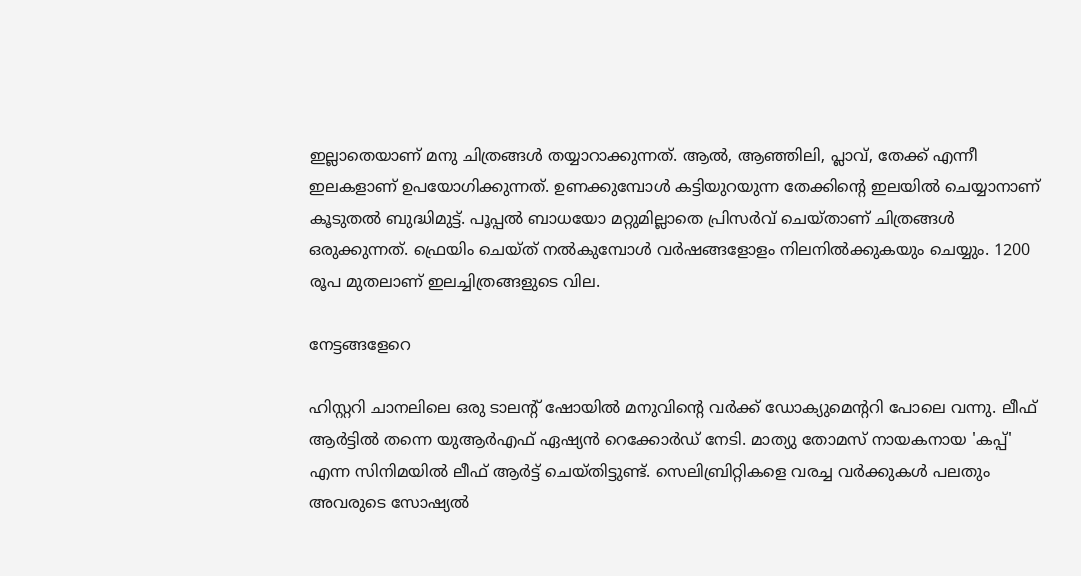ഇല്ലാതെയാണ് മനു ചിത്രങ്ങള്‍ തയ്യാറാക്കുന്നത്. ആല്‍, ആഞ്ഞിലി, പ്ലാവ്, തേക്ക് എന്നീ ഇലകളാണ് ഉപയോഗിക്കുന്നത്. ഉണക്കുമ്പോള്‍ കട്ടിയുറയുന്ന തേക്കിന്റെ ഇലയില്‍ ചെയ്യാനാണ് കൂടുതല്‍ ബുദ്ധിമുട്ട്. പൂപ്പല്‍ ബാധയോ മറ്റുമില്ലാതെ പ്രിസര്‍വ് ചെയ്താണ് ചിത്രങ്ങള്‍ ഒരുക്കുന്നത്. ഫ്രെയിം ചെയ്ത് നല്‍കുമ്പോള്‍ വര്‍ഷങ്ങളോളം നിലനില്‍ക്കുകയും ചെയ്യും. 1200 രൂപ മുതലാണ് ഇലച്ചിത്രങ്ങളുടെ വില.

നേട്ടങ്ങളേറെ

ഹിസ്റ്ററി ചാനലിലെ ഒരു ടാലന്റ് ഷോയില്‍ മനുവിന്റെ വര്‍ക്ക് ഡോക്യുമെന്ററി പോലെ വന്നു. ലീഫ് ആര്‍ട്ടില്‍ തന്നെ യുആര്‍എഫ് ഏഷ്യന്‍ റെക്കോര്‍ഡ് നേടി. മാത്യു തോമസ് നായകനായ 'കപ്പ്' എന്ന സിനിമയില്‍ ലീഫ് ആര്‍ട്ട് ചെയ്തിട്ടുണ്ട്. സെലിബ്രിറ്റികളെ വരച്ച വര്‍ക്കുകള്‍ പലതും അവരുടെ സോഷ്യല്‍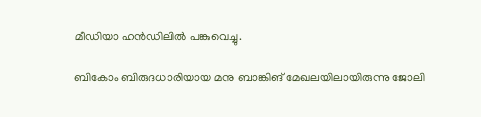മീഡിയാ ഹന്‍ഡിലില്‍ പങ്കുവെച്ചു.

ബികോം ബിരുദധാരിയായ മനു ബാങ്കിങ് മേഖലയിലായിരുന്നു ജോലി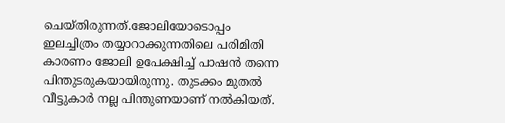ചെയ്തിരുന്നത്.ജോലിയോടൊപ്പം ഇലച്ചിത്രം തയ്യാറാക്കുന്നതിലെ പരിമിതി കാരണം ജോലി ഉപേക്ഷിച്ച് പാഷന്‍ തന്നെ പിന്തുടരുകയായിരുന്നു. തുടക്കം മുതല്‍ വീട്ടുകാര്‍ നല്ല പിന്തുണയാണ് നല്‍കിയത്.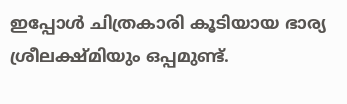ഇപ്പോള്‍ ചിത്രകാരി കൂടിയായ ഭാര്യ ശ്രീലക്ഷ്മിയും ഒപ്പമുണ്ട്.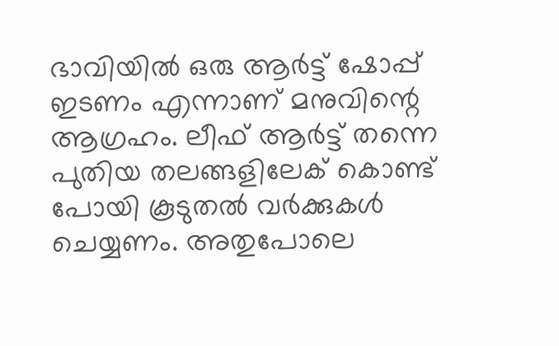ഭാവിയില്‍ ഒരു ആര്‍ട്ട് ഷോപ്പ് ഇടണം എന്നാണ് മനുവിന്റെ ആഗ്രഹം. ലീഫ് ആര്‍ട്ട് തന്നെ പുതിയ തലങ്ങളിലേക് കൊണ്ട് പോയി കൂടുതല്‍ വര്‍ക്കുകള്‍ ചെയ്യണം. അതുപോലെ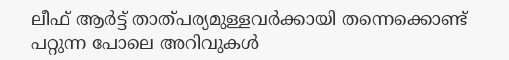ലീഫ് ആര്‍ട്ട് താത്പര്യമുള്ളവര്‍ക്കായി തന്നെക്കൊണ്ട് പറ്റുന്ന പോലെ അറിവുകള്‍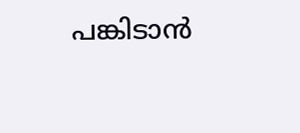പങ്കിടാന്‍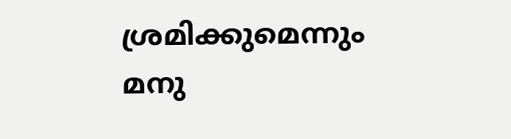ശ്രമിക്കുമെന്നും മനു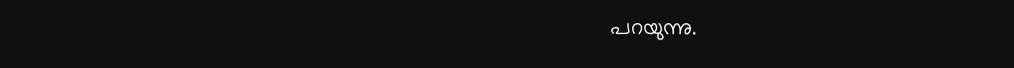പറയുന്നു.